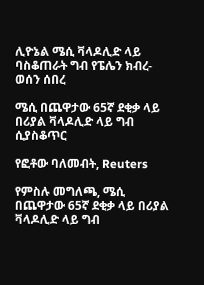ሊዮኔል ሜሲ ቫላዶሊድ ላይ ባስቆጠራት ግብ የፔሌን ክብረ-ወሰን ሰበረ

ሜሲ በጨዋታው 65ኛ ደቂቃ ላይ በሪያል ቫላዶሊድ ላይ ግብ ሲያስቆጥር

የፎቶው ባለመብት, Reuters

የምስሉ መግለጫ, ሜሲ በጨዋታው 65ኛ ደቂቃ ላይ በሪያል ቫላዶሊድ ላይ ግብ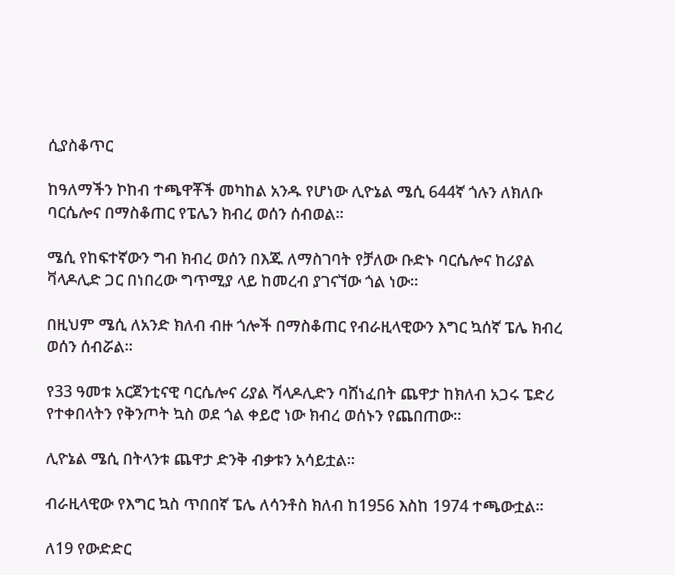ሲያስቆጥር

ከዓለማችን ኮከብ ተጫዋቾች መካከል አንዱ የሆነው ሊዮኔል ሜሲ 644ኛ ጎሉን ለክለቡ ባርሴሎና በማስቆጠር የፔሌን ክብረ ወሰን ሰብወል።

ሜሲ የከፍተኛውን ግብ ክብረ ወሰን በእጁ ለማስገባት የቻለው ቡድኑ ባርሴሎና ከሪያል ቫላዶሊድ ጋር በነበረው ግጥሚያ ላይ ከመረብ ያገናኘው ጎል ነው።

በዚህም ሜሲ ለአንድ ክለብ ብዙ ጎሎች በማስቆጠር የብራዚላዊውን እግር ኳሰኛ ፔሌ ክብረ ወሰን ሰብሯል።

የ33 ዓመቱ አርጀንቲናዊ ባርሴሎና ሪያል ቫላዶሊድን ባሸነፈበት ጨዋታ ከክለብ አጋሩ ፔድሪ የተቀበላትን የቅንጦት ኳስ ወደ ጎል ቀይሮ ነው ክብረ ወሰኑን የጨበጠው።

ሊዮኔል ሜሲ በትላንቱ ጨዋታ ድንቅ ብቃቱን አሳይቷል።

ብራዚላዊው የእግር ኳስ ጥበበኛ ፔሌ ለሳንቶስ ክለብ ከ1956 እስከ 1974 ተጫውቷል።

ለ19 የውድድር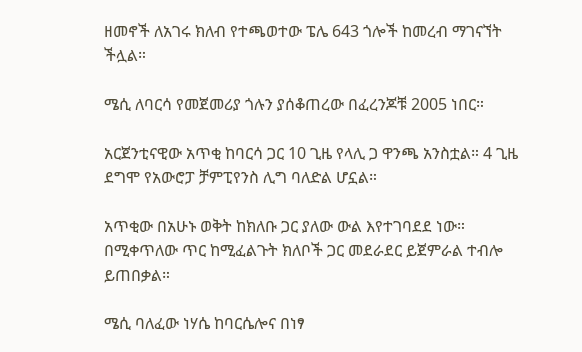ዘመኖች ለአገሩ ክለብ የተጫወተው ፔሌ 643 ጎሎች ከመረብ ማገናኘት ችሏል።

ሜሲ ለባርሳ የመጀመሪያ ጎሉን ያሰቆጠረው በፈረንጆቹ 2005 ነበር።

አርጀንቲናዊው አጥቂ ከባርሳ ጋር 10 ጊዜ የላሊ ጋ ዋንጫ አንስቷል። 4 ጊዜ ደግሞ የአውሮፓ ቻምፒየንስ ሊግ ባለድል ሆኗል።

አጥቂው በአሁኑ ወቅት ከክለቡ ጋር ያለው ውል እየተገባደደ ነው። በሚቀጥለው ጥር ከሚፈልጉት ክለቦች ጋር መደራደር ይጀምራል ተብሎ ይጠበቃል።

ሜሲ ባለፈው ነሃሴ ከባርሴሎና በነፃ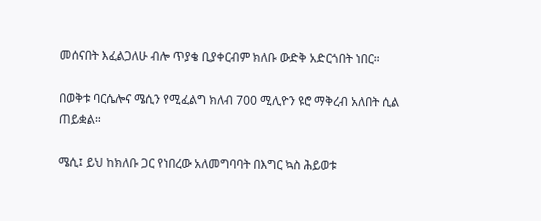መሰናበት እፈልጋለሁ ብሎ ጥያቄ ቢያቀርብም ክለቡ ውድቅ አድርጎበት ነበር።

በወቅቱ ባርሴሎና ሜሲን የሚፈልግ ክለብ 700 ሚሊዮን ዩሮ ማቅረብ አለበት ሲል ጠይቋል።

ሜሲ፤ ይህ ከክለቡ ጋር የነበረው አለመግባባት በእግር ኳስ ሕይወቱ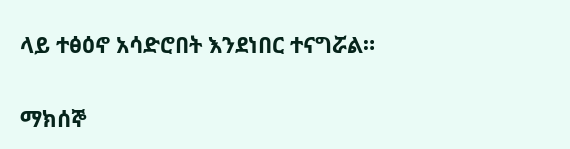ላይ ተፅዕኖ አሳድሮበት እንደነበር ተናግሯል።

ማክሰኞ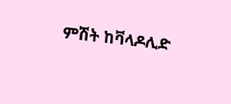ምሽት ከቫላዶሊድ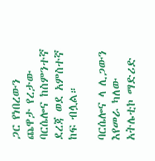ጋር የነበረውን ጨዋታ የረታው ባርሴሎና ከስምንተኛ ደረጃ ወደ አምስተኛ ከፍ ብሏል።

ባርሴሎና ላ ሊጋውን እየመራ ካለው አትሌቲኮ ማድሪድ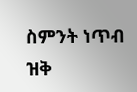ስምንት ነጥብ ዝቅ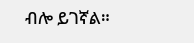ብሎ ይገኛል።